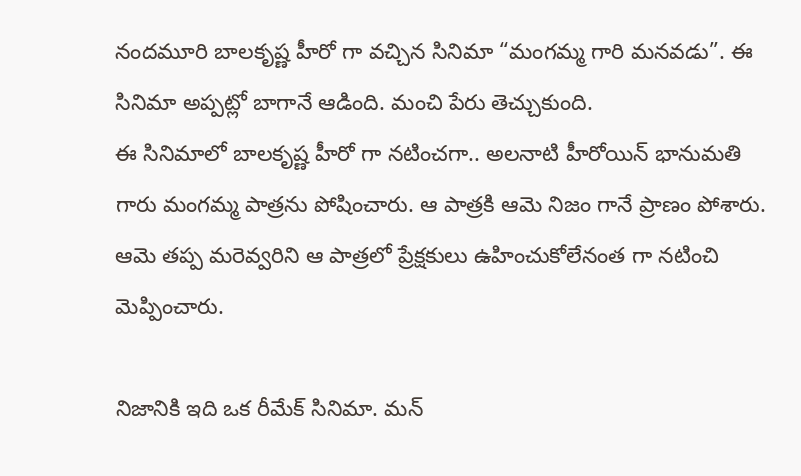నందమూరి బాలకృష్ణ హీరో గా వచ్చిన సినిమా “మంగమ్మ గారి మనవడు”. ఈ సినిమా అప్పట్లో బాగానే ఆడింది. మంచి పేరు తెచ్చుకుంది.
ఈ సినిమాలో బాలకృష్ణ హీరో గా నటించగా.. అలనాటి హీరోయిన్ భానుమతి గారు మంగమ్మ పాత్రను పోషించారు. ఆ పాత్రకి ఆమె నిజం గానే ప్రాణం పోశారు. ఆమె తప్ప మరెవ్వరిని ఆ పాత్రలో ప్రేక్షకులు ఉహించుకోలేనంత గా నటించి మెప్పించారు.

నిజానికి ఇది ఒక రీమేక్ సినిమా. మన్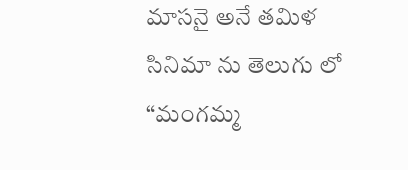మాసనై అనే తమిళ సినిమా ను తెలుగు లో “మంగమ్మ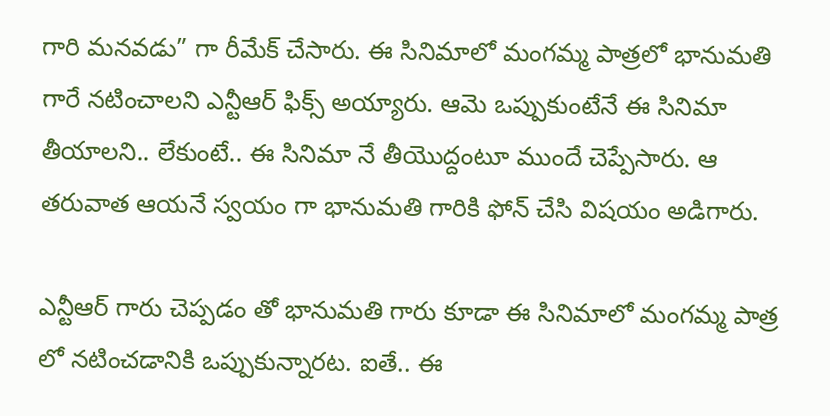గారి మనవడు” గా రీమేక్ చేసారు. ఈ సినిమాలో మంగమ్మ పాత్రలో భానుమతి గారే నటించాలని ఎన్టీఆర్ ఫిక్స్ అయ్యారు. ఆమె ఒప్పుకుంటేనే ఈ సినిమా తీయాలని.. లేకుంటే.. ఈ సినిమా నే తీయొద్దంటూ ముందే చెప్పేసారు. ఆ తరువాత ఆయనే స్వయం గా భానుమతి గారికి ఫోన్ చేసి విషయం అడిగారు.

ఎన్టీఆర్ గారు చెప్పడం తో భానుమతి గారు కూడా ఈ సినిమాలో మంగమ్మ పాత్ర లో నటించడానికి ఒప్పుకున్నారట. ఐతే.. ఈ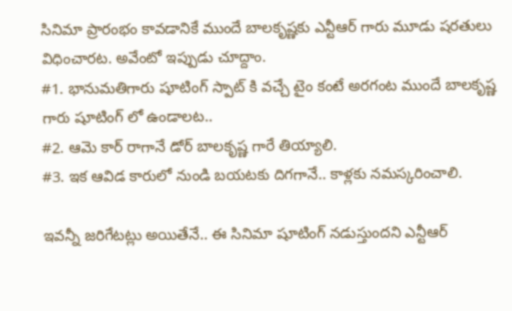సినిమా ప్రారంభం కావడానికే ముందే బాలకృష్ణకు ఎన్టీఆర్ గారు మూడు షరతులు విధించారట. అవేంటో ఇప్పుడు చూద్దాం.
#1. భానుమతిగారు షూటింగ్ స్పాట్ కి వచ్చే టైం కంటే అరగంట ముందే బాలకృష్ణ గారు షూటింగ్ లో ఉండాలట..
#2. ఆమె కార్ రాగానే డోర్ బాలకృష్ణ గారే తియ్యాలి.
#3. ఇక ఆవిడ కారులో నుండి బయటకు దిగగానే.. కాళ్లకు నమస్కరించాలి.

ఇవన్నీ జరిగేటట్లు అయితేనే.. ఈ సినిమా షూటింగ్ నడుస్తుందని ఎన్టీఆర్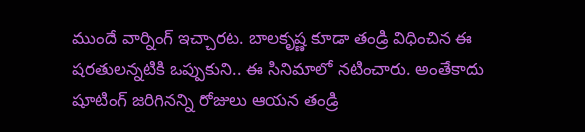ముందే వార్నింగ్ ఇచ్చారట. బాలకృష్ణ కూడా తండ్రి విధించిన ఈ షరతులన్నటికి ఒప్పుకుని.. ఈ సినిమాలో నటించారు. అంతేకాదు షూటింగ్ జరిగినన్ని రోజులు ఆయన తండ్రి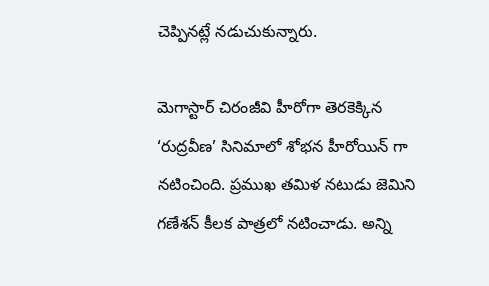చెప్పినట్లే నడుచుకున్నారు.

మెగాస్టార్ చిరంజీవి హీరోగా తెరకెక్కిన ‘రుద్రవీణ’ సినిమాలో శోభన హీరోయిన్ గా నటించింది. ప్రముఖ తమిళ నటుడు జెమిని గణేశన్ కీలక పాత్రలో నటించాడు. అన్ని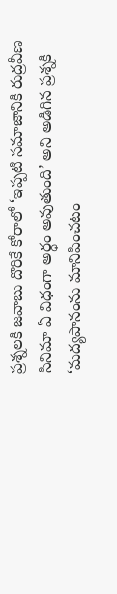ప్రశ్నలకి జవాబు దొరికే కోరాలో ‘ఇప్పటి సమాజానికి రుద్రవీణ సినిమా ఏ విధంగా అర్ధం అవుతుంది’ అని అడిగిన ప్రశ్నకి
‘మద్యపానంను మానిపించటం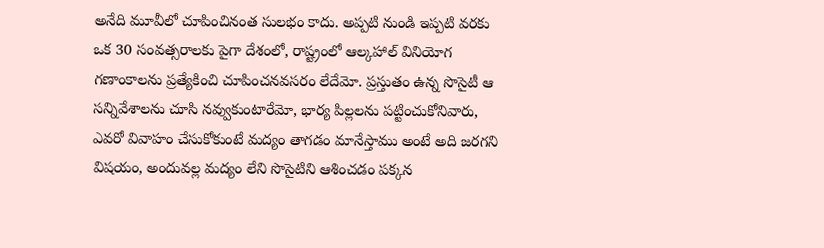అనేది మూవీలో చూపించినంత సులభం కాదు. అప్పటి నుండి ఇప్పటి వరకు ఒక 30 సంవత్సరాలకు పైగా దేశంలో, రాష్ట్రంలో ఆల్కహాల్ వినియోగ గణాంకాలను ప్రత్యేకించి చూపించనవసరం లేదేమో. ప్రస్తుతం ఉన్న సొసైటీ ఆ సన్నివేశాలను చూసి నవ్వుకుంటారేమో, భార్య పిల్లలను పట్టించుకోనివారు, ఎవరో వివాహం చేసుకోకుంటే మద్యం తాగడం మానేస్తాము అంటే అది జరగని విషయం, అందువల్ల మద్యం లేని సొసైటిని ఆశించడం పక్కన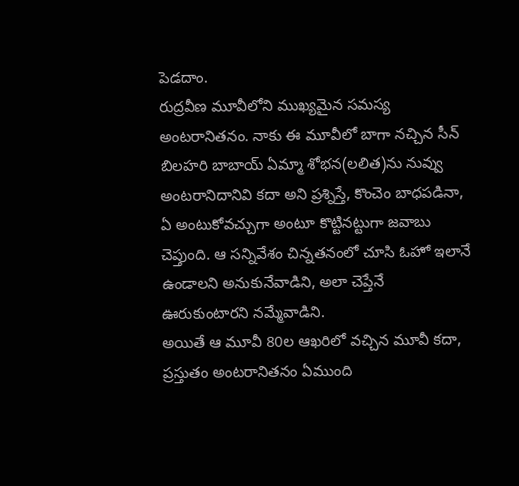పెడదాం.
రుద్రవీణ మూవీలోని ముఖ్యమైన సమస్య అంటరానితనం. నాకు ఈ మూవీలో బాగా నచ్చిన సీన్ బిలహరి బాబాయ్ ఏమ్మా శోభన(లలిత)ను నువ్వు అంటరానిదానివి కదా అని ప్రశ్నిస్తే, కొంచెం బాధపడినా, ఏ అంటుకోవచ్చుగా అంటూ కొట్టినట్టుగా జవాబు చెప్తుంది. ఆ సన్నివేశం చిన్నతనంలో చూసి ఓహో ఇలానే ఉండాలని అనుకునేవాడిని, అలా చెప్తేనే ఊరుకుంటారని నమ్మేవాడిని.
అయితే ఆ మూవీ 80ల ఆఖరిలో వచ్చిన మూవీ కదా, ప్రస్తుతం అంటరానితనం ఏముంది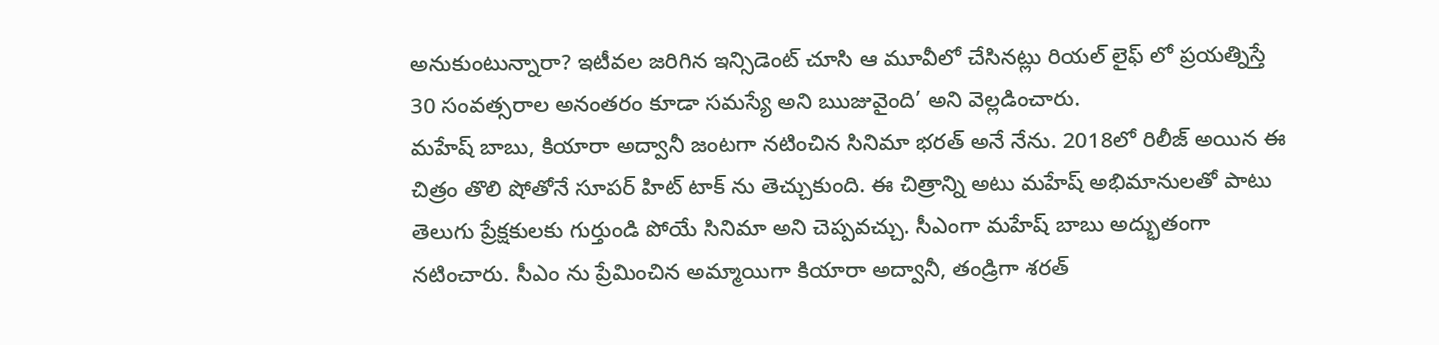అనుకుంటున్నారా? ఇటీవల జరిగిన ఇన్సిడెంట్ చూసి ఆ మూవీలో చేసినట్లు రియల్ లైఫ్ లో ప్రయత్నిస్తే 30 సంవత్సరాల అనంతరం కూడా సమస్యే అని ఋజువైంది’ అని వెల్లడించారు.
మహేష్ బాబు, కియారా అద్వానీ జంటగా నటించిన సినిమా భరత్ అనే నేను. 2018లో రిలీజ్ అయిన ఈ చిత్రం తొలి షోతోనే సూపర్ హిట్ టాక్ ను తెచ్చుకుంది. ఈ చిత్రాన్ని అటు మహేష్ అభిమానులతో పాటు తెలుగు ప్రేక్షకులకు గుర్తుండి పోయే సినిమా అని చెప్పవచ్చు. సీఎంగా మహేష్ బాబు అద్భుతంగా నటించారు. సీఎం ను ప్రేమించిన అమ్మాయిగా కియారా అద్వానీ, తండ్రిగా శరత్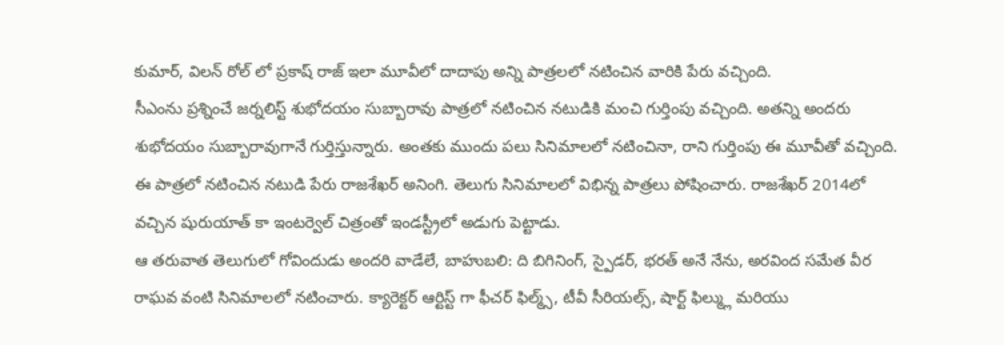కుమార్, విలన్ రోల్ లో ప్రకాష్ రాజ్ ఇలా మూవీలో దాదాపు అన్ని పాత్రలలో నటించిన వారికి పేరు వచ్చింది.
సీఎంను ప్రశ్నించే జర్నలిస్ట్ శుభోదయం సుబ్బారావు పాత్రలో నటించిన నటుడికి మంచి గుర్తింపు వచ్చింది. అతన్ని అందరు శుభోదయం సుబ్బారావుగానే గుర్తిస్తున్నారు. అంతకు ముందు పలు సినిమాలలో నటించినా, రాని గుర్తింపు ఈ మూవీతో వచ్చింది. ఈ పాత్రలో నటించిన నటుడి పేరు రాజశేఖర్ అనింగి. తెలుగు సినిమాలలో విభిన్న పాత్రలు పోషించారు. రాజశేఖర్ 2014లో వచ్చిన షురుయాత్ కా ఇంటర్వెల్ చిత్రంతో ఇండస్ట్రీలో అడుగు పెట్టాడు.
ఆ తరువాత తెలుగులో గోవిందుడు అందరి వాడేలే, బాహుబలి: ది బిగినింగ్, స్పైడర్, భరత్ అనే నేను, అరవింద సమేత వీర రాఘవ వంటి సినిమాలలో నటించారు. క్యారెక్టర్ ఆర్టిస్ట్ గా ఫీచర్ ఫిల్మ్స్, టీవీ సీరియల్స్, షార్ట్ ఫిల్మ్లు మరియు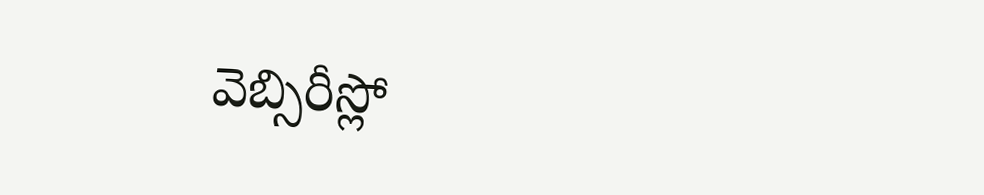వెబ్సిరీస్లో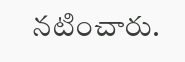నటించారు.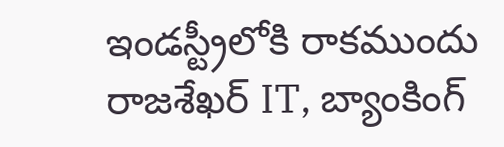ఇండస్ట్రీలోకి రాకముందు రాజశేఖర్ IT, బ్యాంకింగ్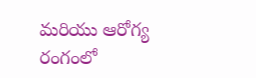మరియు ఆరోగ్య రంగంలో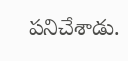పనిచేశాడు.